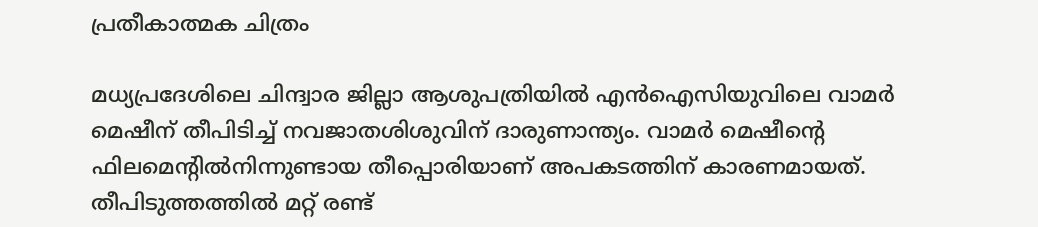പ്രതീകാത്മക ചിത്രം

മധ്യപ്രദേശിലെ ചിന്ദ്വാര ജില്ലാ ആശുപത്രിയില്‍ എന്‍ഐസിയുവിലെ വാമര്‍ മെഷീന് തീപിടിച്ച് നവജാതശിശുവിന് ദാരുണാന്ത്യം. വാമർ മെഷീന്റെ ഫിലമെന്റിൽനിന്നുണ്ടായ തീപ്പൊരിയാണ് അപകടത്തിന് കാരണമായത്. തീപിടുത്തത്തില്‍ മറ്റ് രണ്ട്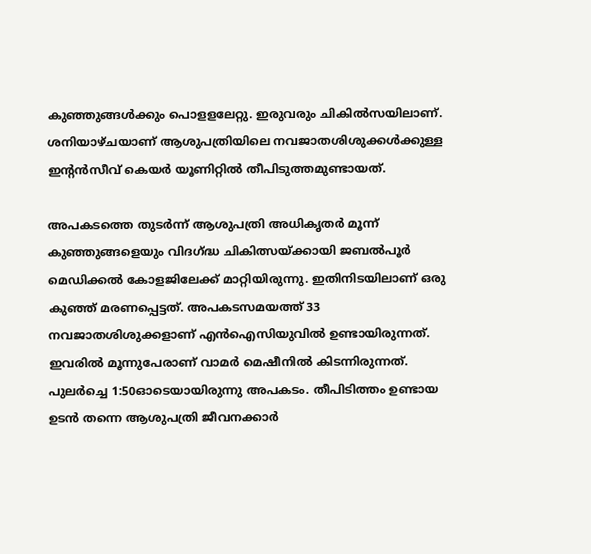കുഞ്ഞുങ്ങള്‍ക്കും പൊളളലേറ്റു. ഇരുവരും ചികില്‍സയിലാണ്. ശനിയാഴ്ചയാണ് ആശുപത്രിയിലെ നവജാതശിശുക്കൾക്കുള്ള ഇന്റൻസീവ് കെയർ യൂണിറ്റില്‍ തീപിടുത്തമുണ്ടായത്.

അപകടത്തെ തുടർന്ന് ആശുപത്രി അധികൃതർ മൂന്ന് കുഞ്ഞുങ്ങളെയും വിദഗ്ദ്ധ ചികിത്സയ്ക്കായി ജബൽപൂർ മെഡിക്കൽ കോളജിലേക്ക് മാറ്റിയിരുന്നു. ഇതിനിടയിലാണ് ഒരു കുഞ്ഞ് മരണപ്പെട്ടത്. അപകടസമയത്ത് 33 നവജാതശിശുക്കളാണ് എന്‍ഐസിയുവില്‍ ഉണ്ടായിരുന്നത്. ഇവരില്‍ മൂന്നുപേരാണ് വാമര്‍ മെഷീനില്‍ കിടന്നിരുന്നത്. പുലർച്ചെ 1:50ഓടെയായിരുന്നു അപകടം. തീപിടിത്തം ഉണ്ടായ ഉടൻ തന്നെ ആശുപത്രി ജീവനക്കാർ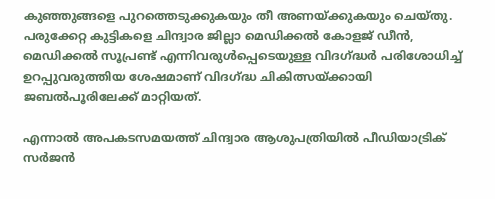കുഞ്ഞുങ്ങളെ പുറത്തെടുക്കുകയും തീ അണയ്ക്കുകയും ചെയ്തു. പരുക്കേറ്റ കുട്ടികളെ ചിന്ദ്വാര ജില്ലാ മെഡിക്കൽ കോളജ് ഡീൻ, മെഡിക്കൽ സൂപ്രണ്ട് എന്നിവരുൾപ്പെടെയുള്ള വിദഗ്ദ്ധർ പരിശോധിച്ച് ഉറപ്പുവരുത്തിയ ശേഷമാണ് വിദഗ്ദ്ധ ചികിത്സയ്ക്കായി ജബൽപൂരിലേക്ക് മാറ്റിയത്.

എന്നാല്‍ അപകടസമയത്ത് ചിന്ദ്വാര ആശുപത്രിയിൽ പീഡിയാട്രിക് സർജന്‍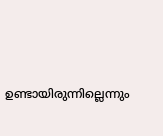ഉണ്ടായിരുന്നില്ലെന്നും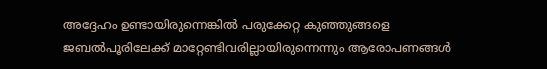അദ്ദേഹം ഉണ്ടായിരുന്നെങ്കില്‍ പരുക്കേറ്റ കുഞ്ഞുങ്ങളെ ജബൽപൂരിലേക്ക് മാറ്റേണ്ടിവരില്ലായിരുന്നെന്നും ആരോപണങ്ങള്‍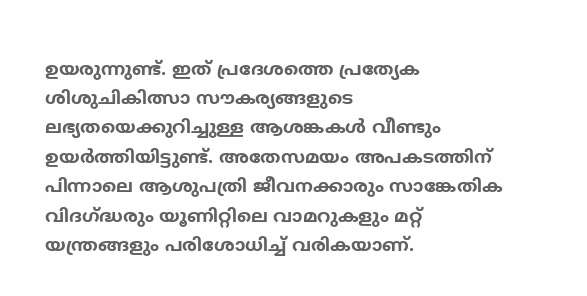ഉയരുന്നുണ്ട്. ഇത് പ്രദേശത്തെ പ്രത്യേക ശിശുചികിത്സാ സൗകര്യങ്ങളുടെ ലഭ്യതയെക്കുറിച്ചുള്ള ആശങ്കകൾ വീണ്ടും ഉയർത്തിയിട്ടുണ്ട്. അതേസമയം അപകടത്തിന് പിന്നാലെ ആശുപത്രി ജീവനക്കാരും സാങ്കേതിക വിദഗ്ദ്ധരും യൂണിറ്റിലെ വാമറുകളും മറ്റ് യന്ത്രങ്ങളും പരിശോധിച്ച് വരികയാണ്.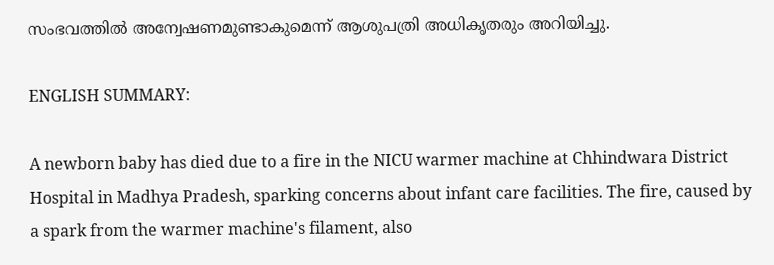സംഭവത്തില്‍ അന്വേഷണമുണ്ടാകുമെന്ന് ആശുപത്രി അധികൃതരും അറിയിച്ചു.

ENGLISH SUMMARY:

A newborn baby has died due to a fire in the NICU warmer machine at Chhindwara District Hospital in Madhya Pradesh, sparking concerns about infant care facilities. The fire, caused by a spark from the warmer machine's filament, also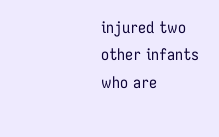injured two other infants who are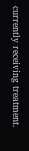currently receiving treatment.